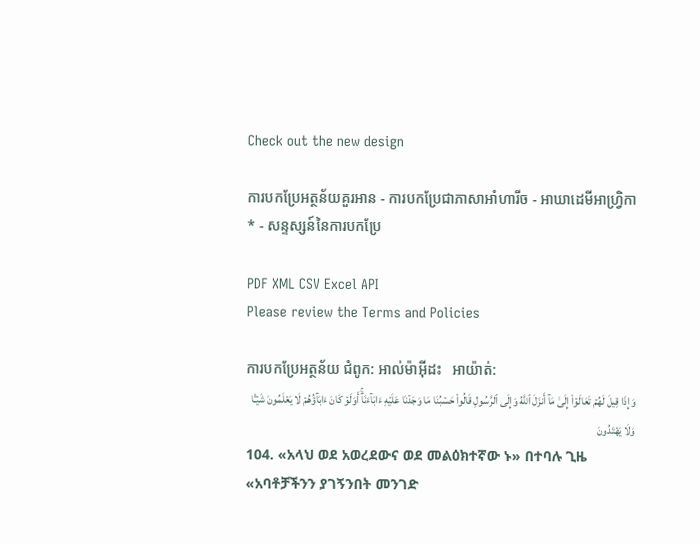Check out the new design

ការបកប្រែអត្ថន័យគួរអាន - ការបកប្រែជាភាសាអាំហារីច - អាឃាដេមីអាហ្វ្រិកា * - សន្ទស្សន៍នៃការបកប្រែ

PDF XML CSV Excel API
Please review the Terms and Policies

ការបកប្រែអត្ថន័យ ជំពូក: អាល់ម៉ាអ៊ីដះ   អាយ៉ាត់:
وَإِذَا قِيلَ لَهُمۡ تَعَالَوۡاْ إِلَىٰ مَآ أَنزَلَ ٱللَّهُ وَإِلَى ٱلرَّسُولِ قَالُواْ حَسۡبُنَا مَا وَجَدۡنَا عَلَيۡهِ ءَابَآءَنَآۚ أَوَلَوۡ كَانَ ءَابَآؤُهُمۡ لَا يَعۡلَمُونَ شَيۡـٔٗا وَلَا يَهۡتَدُونَ
104. «አላህ ወደ አወረደውና ወደ መልዕክተኛው ኑ» በተባሉ ጊዜ «አባቶቻችንን ያገኝንበት መንገድ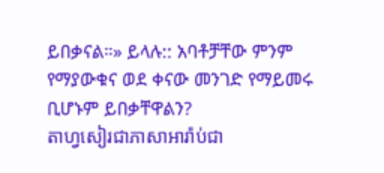ይበቃናል።» ይላሉ:: አባቶቻቸው ምንም የማያውቁና ወደ ቀናው መንገድ የማይመሩ ቢሆኑም ይበቃቸዋልን?
តាហ្វសៀរជាភាសាអារ៉ាប់ជា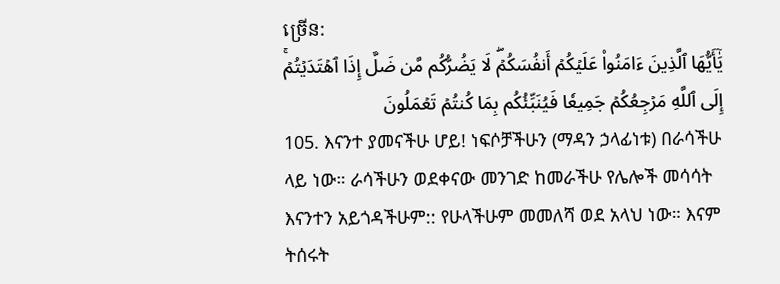ច្រេីន:
يَٰٓأَيُّهَا ٱلَّذِينَ ءَامَنُواْ عَلَيۡكُمۡ أَنفُسَكُمۡۖ لَا يَضُرُّكُم مَّن ضَلَّ إِذَا ٱهۡتَدَيۡتُمۡۚ إِلَى ٱللَّهِ مَرۡجِعُكُمۡ جَمِيعٗا فَيُنَبِّئُكُم بِمَا كُنتُمۡ تَعۡمَلُونَ
105. እናንተ ያመናችሁ ሆይ! ነፍሶቻችሁን (ማዳን ኃላፊነቱ) በራሳችሁ ላይ ነው። ራሳችሁን ወደቀናው መንገድ ከመራችሁ የሌሎች መሳሳት እናንተን አይጎዳችሁም:: የሁላችሁም መመለሻ ወደ አላህ ነው። እናም ትሰሩት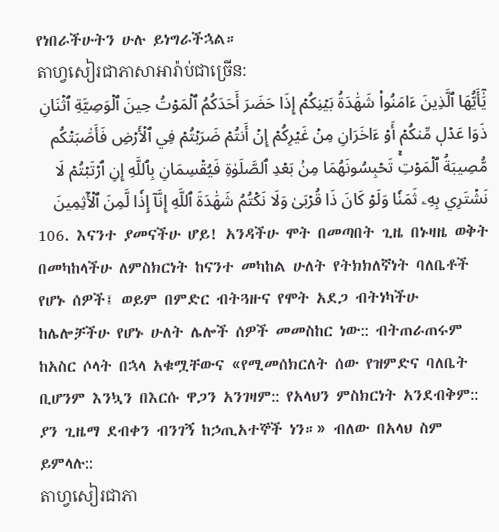የነበራችሁትን ሁሉ ይነግራችኋል።
តាហ្វសៀរជាភាសាអារ៉ាប់ជាច្រេីន:
يَٰٓأَيُّهَا ٱلَّذِينَ ءَامَنُواْ شَهَٰدَةُ بَيۡنِكُمۡ إِذَا حَضَرَ أَحَدَكُمُ ٱلۡمَوۡتُ حِينَ ٱلۡوَصِيَّةِ ٱثۡنَانِ ذَوَا عَدۡلٖ مِّنكُمۡ أَوۡ ءَاخَرَانِ مِنۡ غَيۡرِكُمۡ إِنۡ أَنتُمۡ ضَرَبۡتُمۡ فِي ٱلۡأَرۡضِ فَأَصَٰبَتۡكُم مُّصِيبَةُ ٱلۡمَوۡتِۚ تَحۡبِسُونَهُمَا مِنۢ بَعۡدِ ٱلصَّلَوٰةِ فَيُقۡسِمَانِ بِٱللَّهِ إِنِ ٱرۡتَبۡتُمۡ لَا نَشۡتَرِي بِهِۦ ثَمَنٗا وَلَوۡ كَانَ ذَا قُرۡبَىٰ وَلَا نَكۡتُمُ شَهَٰدَةَ ٱللَّهِ إِنَّآ إِذٗا لَّمِنَ ٱلۡأٓثِمِينَ
106. እናንተ ያመናችሁ ሆይ! አንዳችሁ ሞት በመጣበት ጊዜ በኑዛዜ ወቅት በመካከላችሁ ለምስክርነት ከናንተ መካከል ሁለት የትክክለኛነት ባለቤቶች የሆኑ ሰዎች፤ ወይም በምድር ብትጓዙና የሞት አደጋ ብትነካችሁ ከሌሎቻችሁ የሆኑ ሁለት ሌሎች ሰዎች መመስከር ነው:: ብትጠራጠሩም ከአስር ሶላት በኋላ አቁሟቸውና «የሚመሰክርለት ሰው የዝምድና ባለቤት ቢሆንም እንኳን በእርሱ ዋጋን አንገዛም:: የአላህን ምስክርነት አንደብቅም:: ያን ጊዜማ ደብቀን ብንገኝ ከኃጢአተኞች ነን።» ብለው በአላህ ስም ይምላሉ::
តាហ្វសៀរជាភា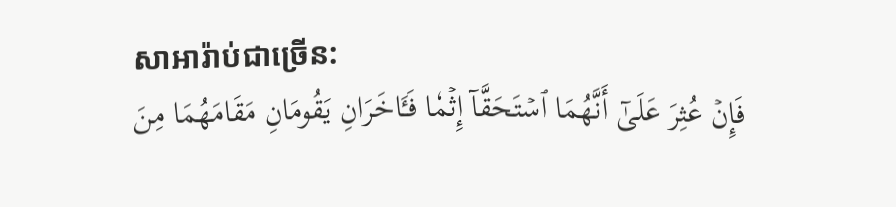សាអារ៉ាប់ជាច្រេីន:
فَإِنۡ عُثِرَ عَلَىٰٓ أَنَّهُمَا ٱسۡتَحَقَّآ إِثۡمٗا فَـَٔاخَرَانِ يَقُومَانِ مَقَامَهُمَا مِنَ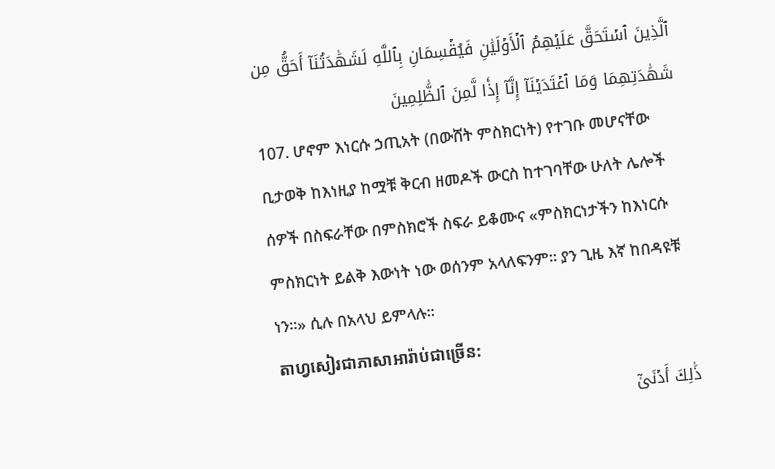ٱلَّذِينَ ٱسۡتَحَقَّ عَلَيۡهِمُ ٱلۡأَوۡلَيَٰنِ فَيُقۡسِمَانِ بِٱللَّهِ لَشَهَٰدَتُنَآ أَحَقُّ مِن شَهَٰدَتِهِمَا وَمَا ٱعۡتَدَيۡنَآ إِنَّآ إِذٗا لَّمِنَ ٱلظَّٰلِمِينَ
107. ሆኖም እነርሱ ኃጢአት (በውሸት ምስክርነት) የተገቡ መሆናቸው ቢታወቅ ከእነዚያ ከሟቹ ቅርብ ዘመዶች ውርስ ከተገባቸው ሁለት ሌሎች ሰዎች በስፍራቸው በምስክሮች ስፍራ ይቆሙና «ምስክርነታችን ከእነርሱ ምስክርነት ይልቅ እውነት ነው ወሰንም አላለፍንም። ያን ጊዜ እኛ ከበዳዩቹ ነን።» ሲሉ በአላህ ይምላሉ።
តាហ្វសៀរជាភាសាអារ៉ាប់ជាច្រេីន:
ذَٰلِكَ أَدۡنَىٰٓ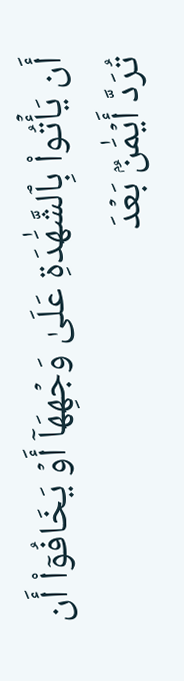أَن يَأۡتُواْ بِٱلشَّهَٰدَةِ عَلَىٰ وَجۡهِهَآ أَوۡ يَخَافُوٓاْ أَن تُرَدَّ أَيۡمَٰنُۢ بَعۡدَ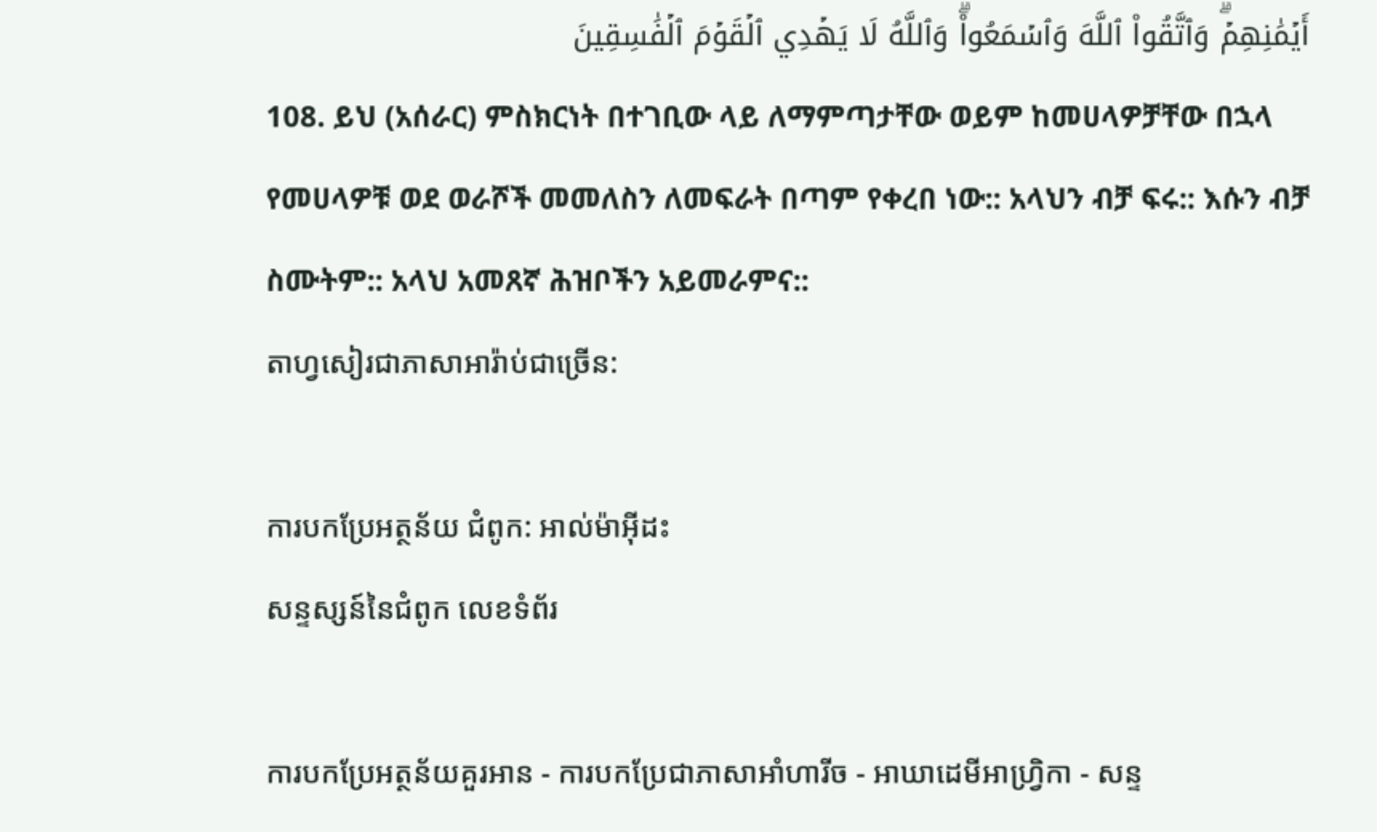أَيۡمَٰنِهِمۡۗ وَٱتَّقُواْ ٱللَّهَ وَٱسۡمَعُواْۗ وَٱللَّهُ لَا يَهۡدِي ٱلۡقَوۡمَ ٱلۡفَٰسِقِينَ
108. ይህ (አሰራር) ምስክርነት በተገቢው ላይ ለማምጣታቸው ወይም ከመሀላዎቻቸው በኋላ የመሀላዎቹ ወደ ወራሾች መመለስን ለመፍራት በጣም የቀረበ ነው:: አላህን ብቻ ፍሩ:: እሱን ብቻ ስሙትም:: አላህ አመጸኛ ሕዝቦችን አይመራምና::
តាហ្វសៀរជាភាសាអារ៉ាប់ជាច្រេីន:

ការបកប្រែអត្ថន័យ ជំពូក: អាល់ម៉ាអ៊ីដះ
សន្ទស្សន៍នៃជំពូក លេខទំព័រ

ការបកប្រែអត្ថន័យគួរអាន - ការបកប្រែជាភាសាអាំហារីច - អាឃាដេមីអាហ្វ្រិកា - សន្ទ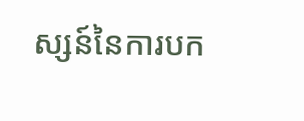ស្សន៍នៃការបក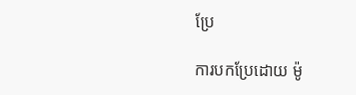ប្រែ

ការបកប្រែដោយ ម៉ូ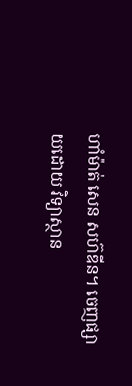ហាំម៉ាត់ សេន សហ៊ឌីន។ ចេញផ្សាយដោយ វិទ្យាស្ថាន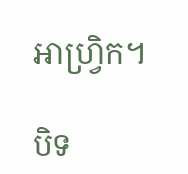អាហ្វ្រិក។

បិទ